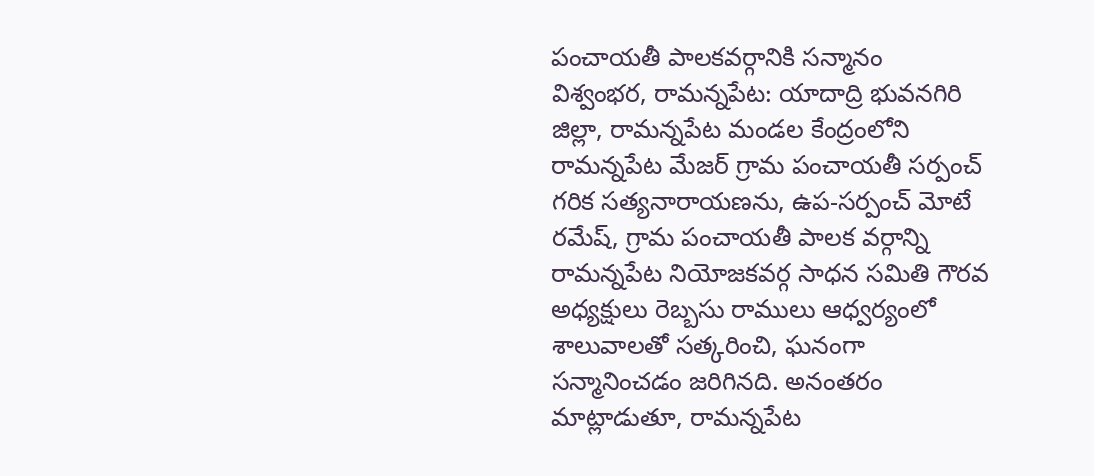పంచాయతీ పాలకవర్గానికి సన్మానం
విశ్వంభర, రామన్నపేట: యాదాద్రి భువనగిరి జిల్లా, రామన్నపేట మండల కేంద్రంలోని రామన్నపేట మేజర్ గ్రామ పంచాయతీ సర్పంచ్ గరిక సత్యనారాయణను, ఉప-సర్పంచ్ మోటే రమేష్, గ్రామ పంచాయతీ పాలక వర్గాన్ని రామన్నపేట నియోజకవర్గ సాధన సమితి గౌరవ అధ్యక్షులు రెబ్బసు రాములు ఆధ్వర్యంలో శాలువాలతో సత్కరించి, ఘనంగా సన్మానించడం జరిగినది. అనంతరం మాట్లాడుతూ, రామన్నపేట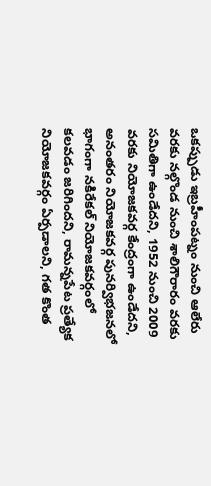ఒకప్పుడు ఇబ్రహీంపట్నం నుంచి ఆలేరు వరకు నల్గొండ నుంచి శాలిగౌరారం వరకు సమితిగా ఉండేదని, 1952 నుంచి 2009 వరకు నియోజకవర్గ కేంద్రంగా ఉండేదని, అనంతరం నియోజకవర్గ పునర్విభజనలో భాగంగా నకిరేకల్ నియోజకవర్గంలో కలవడం జరిగిందని, రామన్నపేట ప్రత్యేక నియోజకవర్గం ఏర్పడాలని, గత కొంత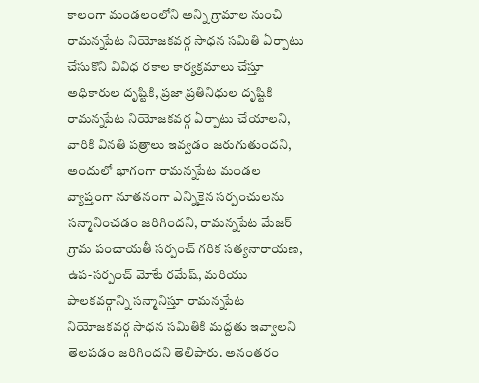కాలంగా మండలంలోని అన్ని గ్రామాల నుంచి రామన్నపేట నియోజకవర్గ సాధన సమితి ఏర్పాటు చేసుకొని వివిధ రకాల కార్యక్రమాలు చేస్తూ అధికారుల దృష్టికి, ప్రజా ప్రతినిధుల దృష్టికి రామన్నపేట నియోజకవర్గ ఏర్పాటు చేయాలని, వారికి వినతి పత్రాలు ఇవ్వడం జరుగుతుందని, అందులో భాగంగా రామన్నపేట మండల వ్యాప్తంగా నూతనంగా ఎన్నికైన సర్పంచులను సన్మానించడం జరిగిందని, రామన్నపేట మేజర్ గ్రామ పంచాయతీ సర్పంచ్ గరిక సత్యనారాయణ, ఉప-సర్పంచ్ మోటే రమేష్, మరియు పాలకవర్గాన్ని సన్మానిస్తూ రామన్నపేట నియోజకవర్గ సాధన సమితికి మద్దతు ఇవ్వాలని తెలపడం జరిగిందని తెలిపారు. అనంతరం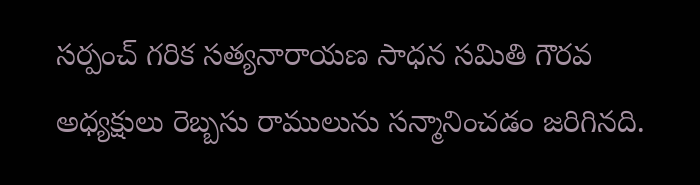సర్పంచ్ గరిక సత్యనారాయణ సాధన సమితి గౌరవ అధ్యక్షులు రెబ్బసు రాములును సన్మానించడం జరిగినది.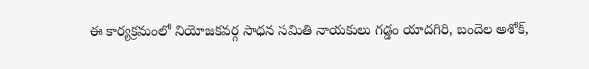ఈ కార్యక్రమంలో నియోజకవర్గ సాధన సమితి నాయకులు గడ్డం యాదగిరి, బందెల అశోక్,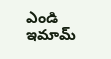ఎండి ఇమామ్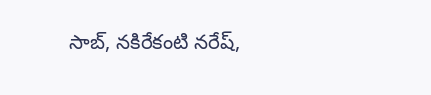సాబ్, నకిరేకంటి నరేష్,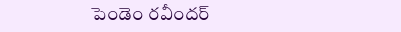పెండెం రవీందర్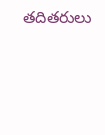తదితరులు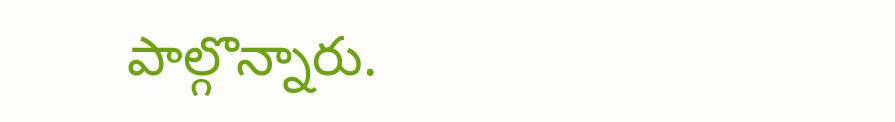పాల్గొన్నారు.